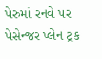પેરુમાં રનવે પર પેસેન્જર પ્લેન ટ્રક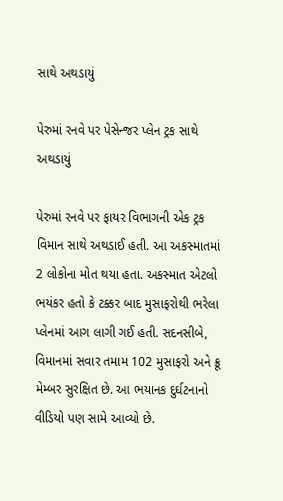સાથે અથડાયું

પેરુમાં રનવે પર પેસેન્જર પ્લેન ટ્રક સાથે અથડાયું

પેરુમાં રનવે પર ફાયર વિભાગની એક ટ્રક વિમાન સાથે અથડાઈ હતી. આ અકસ્માતમાં 2 લોકોના મોત થયા હતા. અકસ્માત એટલો ભયંકર હતો કે ટક્કર બાદ મુસાફરોથી ભરેલા પ્લેનમાં આગ લાગી ગઈ હતી. સદનસીબે, વિમાનમાં સવાર તમામ 102 મુસાફરો અને ક્રૂ મેમ્બર સુરક્ષિત છે. આ ભયાનક દુર્ઘટનાનો વીડિયો પણ સામે આવ્યો છે.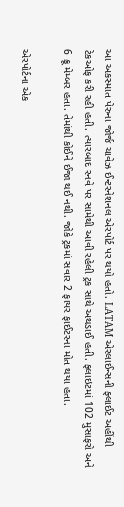આ અકસ્માત પેરુના જોર્જ ચાવેઝ ઈન્ટરનેશનલ એરપોર્ટ પર થયો હતો. LATAM એરલાઈન્સની ફ્લાઈટ અહીંથી ટેકઓફ કરી રહી હતી. ત્યારબાદ રનવે પર સામેથી આવી રહેલી ટ્રક સાથે અથડાઈ હતી. ફ્લાઇટમાં 102 મુસાફરો અને 6 ક્રૂ મેમ્બર હતા. તેમાંથી કોઈને ઈજા થઈ નથી. જોકે ટ્રકમાં સવાર 2 ફાયર ફાઈટરના મોત થયા હતા.

એરપોર્ટના એક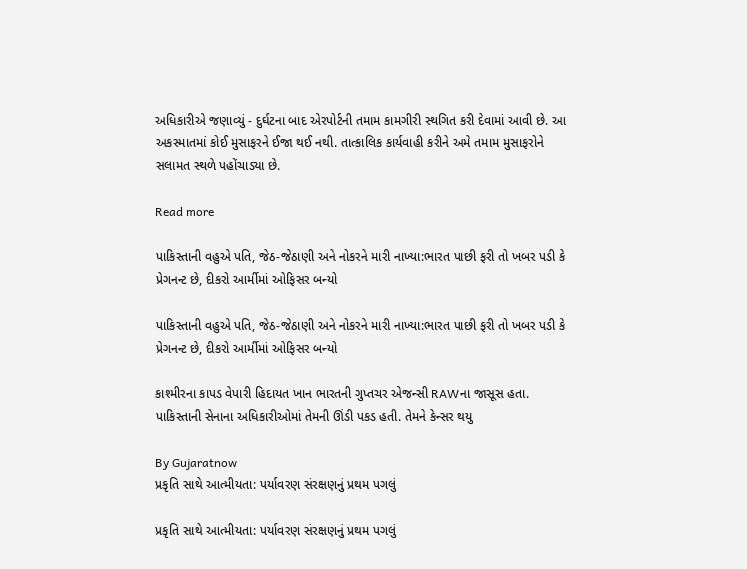અધિકારીએ જણાવ્યું - દુર્ઘટના બાદ એરપોર્ટની તમામ કામગીરી સ્થગિત કરી દેવામાં આવી છે. આ અકસ્માતમાં કોઈ મુસાફરને ઈજા થઈ નથી. તાત્કાલિક કાર્યવાહી કરીને અમે તમામ મુસાફરોને સલામત સ્થળે પહોંચાડ્યા છે.

Read more

પાકિસ્તાની વહુએ પતિ, જેઠ-જેઠાણી અને નોકરને મારી નાખ્યા:ભારત પાછી ફરી તો ખબર પડી કે પ્રેગનન્ટ છે, દીકરો આર્મીમાં ઓફિસર બન્યો

પાકિસ્તાની વહુએ પતિ, જેઠ-જેઠાણી અને નોકરને મારી નાખ્યા:ભારત પાછી ફરી તો ખબર પડી કે પ્રેગનન્ટ છે, દીકરો આર્મીમાં ઓફિસર બન્યો

કાશ્મીરના કાપડ વેપારી હિદાયત ખાન ભારતની ગુપ્તચર એજન્સી RAWના જાસૂસ હતા. પાકિસ્તાની સેનાના અધિકારીઓમાં તેમની ઊંડી પકડ હતી. તેમને કેન્સર થયુ

By Gujaratnow
પ્રકૃતિ સાથે આત્મીયતા: પર્યાવરણ સંરક્ષણનું પ્રથમ પગલું

પ્રકૃતિ સાથે આત્મીયતા: પર્યાવરણ સંરક્ષણનું પ્રથમ પગલું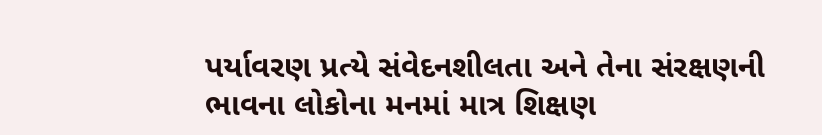પર્યાવરણ પ્રત્યે સંવેદનશીલતા અને તેના સંરક્ષણની ભાવના લોકોના મનમાં માત્ર શિક્ષણ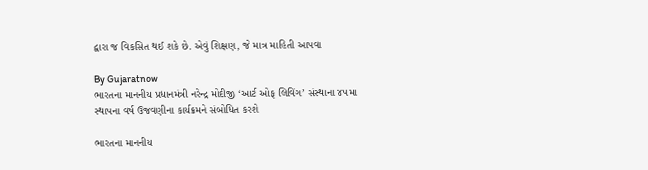દ્વારા જ વિકસિત થઈ શકે છે. એવું શિક્ષણ, જે માત્ર માહિતી આપવા

By Gujaratnow
ભારતના માનનીય પ્રધાનમંત્રી નરેન્દ્ર મોદીજી ‘આર્ટ ઓફ લિવિંગ’ સંસ્થાના ૪૫મા સ્થાપના વર્ષ ઉજવણીના કાર્યક્રમને સંબોધિત કરશે

ભારતના માનનીય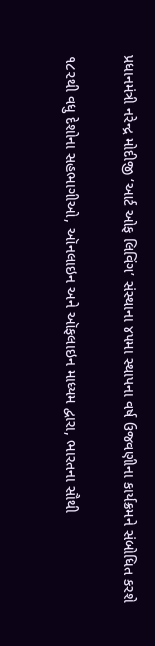પ્રધાનમંત્રી નરેન્દ્ર મોદીજી ‘આર્ટ ઓફ લિવિંગ’ સંસ્થાના ૪૫મા સ્થાપના વર્ષ ઉજવણીના કાર્યક્રમને સંબોધિત કરશે

૧૮૨થી વધુ દેશોના સહભાગીઓ, ઑનલાઇન અને ઑફલાઇન માધ્યમ દ્વારા, ભારતના સૌથી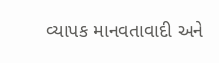વ્યાપક માનવતાવાદી અને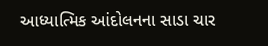આધ્યાત્મિક આંદોલનના સાડા ચાર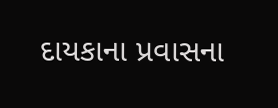દાયકાના પ્રવાસના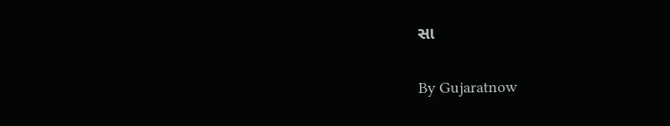સા

By Gujaratnow